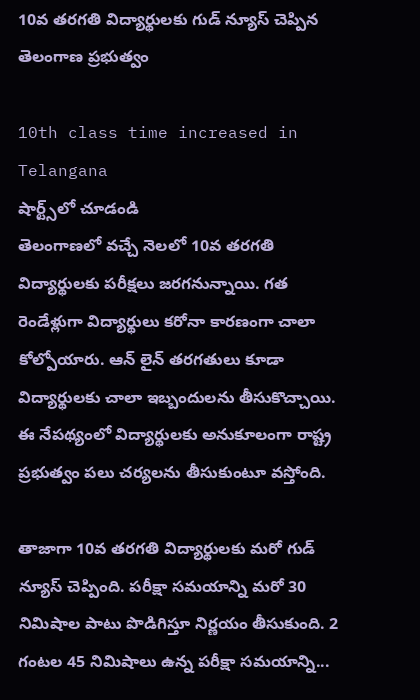10వ తరగతి విద్యార్థులకు గుడ్ న్యూస్ చెప్పిన తెలంగాణ ప్రభుత్వం

10th class time increased in Telangana
షార్ట్స్‌లో చూడండి
తెలంగాణలో వచ్చే నెలలో 10వ తరగతి విద్యార్థులకు పరీక్షలు జరగనున్నాయి. గత రెండేళ్లుగా విద్యార్థులు కరోనా కారణంగా చాలా కోల్పోయారు. ఆన్ లైన్ తరగతులు కూడా విద్యార్థులకు చాలా ఇబ్బందులను తీసుకొచ్చాయి. ఈ నేపథ్యంలో విద్యార్థులకు అనుకూలంగా రాష్ట్ర ప్రభుత్వం పలు చర్యలను తీసుకుంటూ వస్తోంది.

తాజాగా 10వ తరగతి విద్యార్థులకు మరో గుడ్ న్యూస్ చెప్పింది. పరీక్షా సమయాన్ని మరో 30 నిమిషాల పాటు పొడిగిస్తూ నిర్ణయం తీసుకుంది. 2 గంటల 45 నిమిషాలు ఉన్న పరీక్షా సమయాన్ని...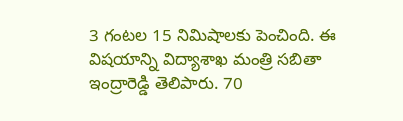3 గంటల 15 నిమిషాలకు పెంచింది. ఈ విషయాన్ని విద్యాశాఖ మంత్రి సబితా ఇంద్రారెడ్డి తెలిపారు. 70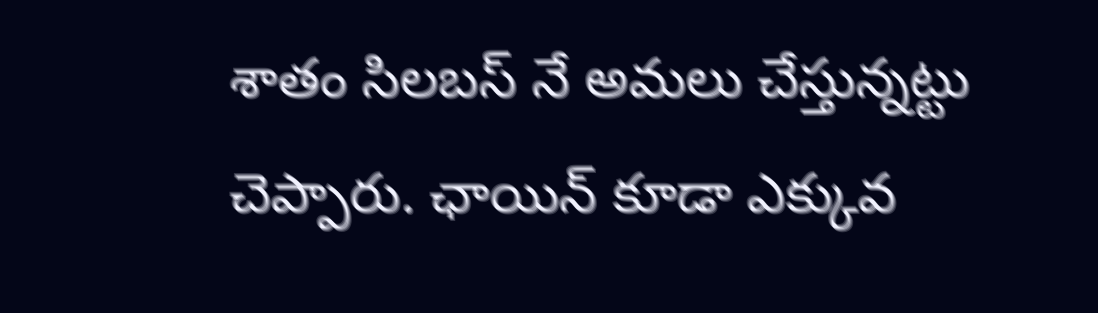శాతం సిలబస్ నే అమలు చేస్తున్నట్టు చెప్పారు. ఛాయిన్ కూడా ఎక్కువ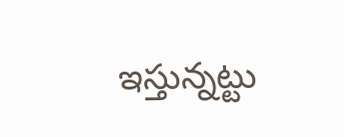ఇస్తున్నట్టు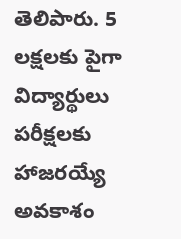తెలిపారు. 5 లక్షలకు పైగా విద్యార్థులు పరీక్షలకు హాజరయ్యే అవకాశం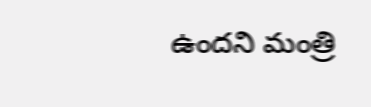ఉందని మంత్రి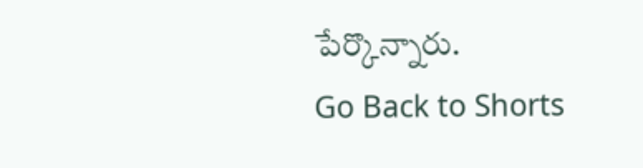పేర్కొన్నారు.
Go Back to Shorts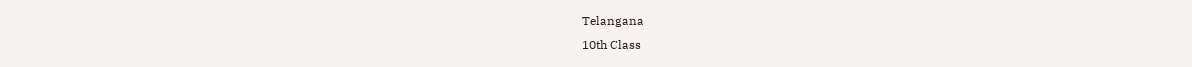Telangana
10th Class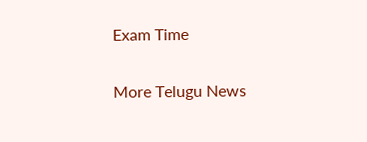Exam Time

More Telugu News